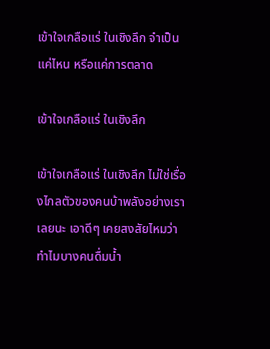เข้าใจเกลือแร่ ในเชิงลึก จำเป็นแค่ไหน หรือแค่การตลาด

เข้าใจเกลือแร่ ในเชิงลึก

เข้าใจเกลือแร่ ในเชิงลึก ไม่ใช่เรื่องไกลตัวของคนบ้าพลังอย่างเราเลยนะ เอาดีๆ เคยสงสัยไหมว่าทำไมบางคนดื่มน้ำ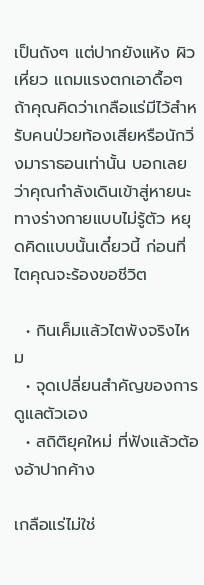เป็นถังๆ แต่ปากยังแห้ง ผิวเหี่ยว แถมแรงตกเอาดื้อๆ ถ้าคุณคิดว่าเกลือแร่มีไว้สำหรับคนป่วยท้องเสียหรือนักวิ่งมาราธอนเท่านั้น บอกเลยว่าคุณกำลังเดินเข้าสู่หายนะทางร่างกายแบบไม่รู้ตัว หยุดคิดแบบนั้นเดี๋ยวนี้ ก่อนที่ไตคุณจะร้องขอชีวิต

  • กินเค็มแล้วไตพังจริงไหม
  • จุดเปลี่ยนสำคัญของการดูแลตัวเอง
  • สถิติยุคใหม่ ที่ฟังแล้วต้องอ้าปากค้าง

เกลือแร่ไม่ใช่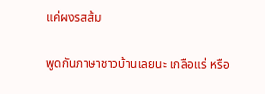แค่ผงรสส้ม

พูดกันภาษาชาวบ้านเลยนะ เกลือแร่ หรือ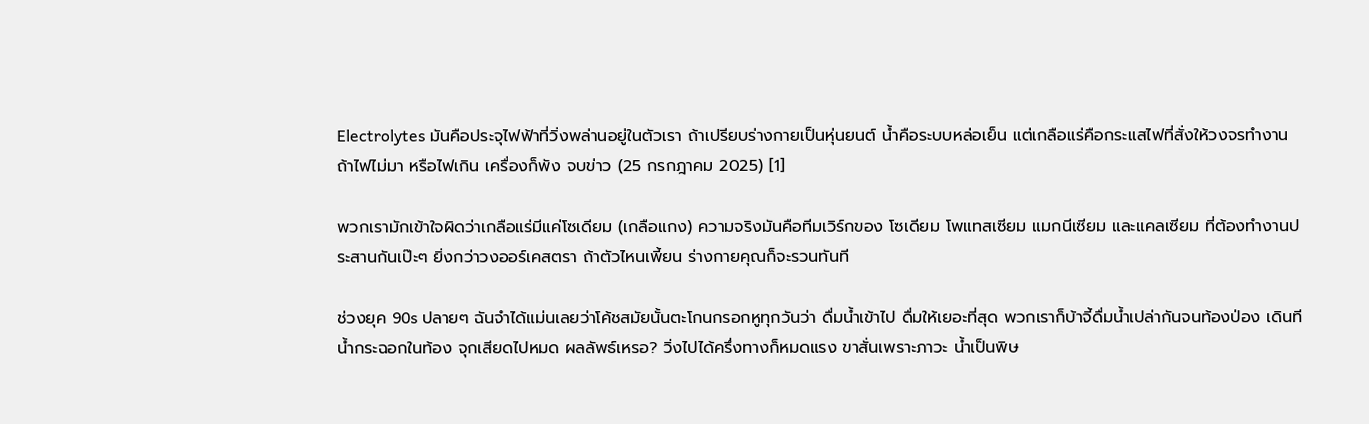Electrolytes มันคือประจุไฟฟ้าที่วิ่งพล่านอยู่ในตัวเรา ถ้าเปรียบร่างกายเป็นหุ่นยนต์ น้ำคือระบบหล่อเย็น แต่เกลือแร่คือกระแสไฟที่สั่งให้วงจรทำงาน ถ้าไฟไม่มา หรือไฟเกิน เครื่องก็พัง จบข่าว (25 กรกฎาคม 2025) [1]

พวกเรามักเข้าใจผิดว่าเกลือแร่มีแค่โซเดียม (เกลือแกง) ความจริงมันคือทีมเวิร์กของ โซเดียม โพแทสเซียม แมกนีเซียม และแคลเซียม ที่ต้องทำงานประสานกันเป๊ะๆ ยิ่งกว่าวงออร์เคสตรา ถ้าตัวไหนเพี้ยน ร่างกายคุณก็จะรวนทันที

ช่วงยุค 90s ปลายๆ ฉันจำได้แม่นเลยว่าโค้ชสมัยนั้นตะโกนกรอกหูทุกวันว่า ดื่มน้ำเข้าไป ดื่มให้เยอะที่สุด พวกเราก็บ้าจี้ดื่มน้ำเปล่ากันจนท้องป่อง เดินทีน้ำกระฉอกในท้อง จุกเสียดไปหมด ผลลัพธ์เหรอ? วิ่งไปได้ครึ่งทางก็หมดแรง ขาสั่นเพราะภาวะ น้ำเป็นพิษ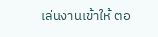เล่นงานเข้าให้ ตอ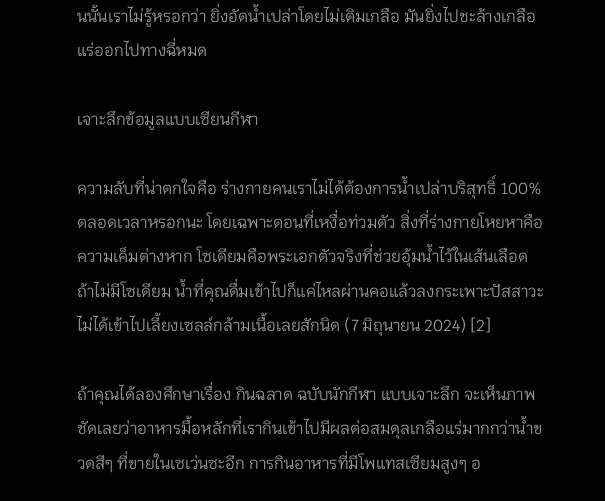นนั้นเราไม่รู้หรอกว่า ยิ่งอัดน้ำเปล่าโดยไม่เติมเกลือ มันยิ่งไปชะล้างเกลือแร่ออกไปทางฉี่หมด

เจาะลึกข้อมูลแบบเซียนกีฬา

ความลับที่น่าตกใจคือ ร่างกายคนเราไม่ได้ต้องการน้ำเปล่าบริสุทธิ์ 100% ตลอดเวลาหรอกนะ โดยเฉพาะตอนที่เหงื่อท่วมตัว สิ่งที่ร่างกายโหยหาคือ ความเค็มต่างหาก โซเดียมคือพระเอกตัวจริงที่ช่วยอุ้มน้ำไว้ในเส้นเลือด ถ้าไม่มีโซเดียม น้ำที่คุณดื่มเข้าไปก็แค่ไหลผ่านคอแล้วลงกระเพาะปัสสาวะ ไม่ได้เข้าไปเลี้ยงเซลล์กล้ามเนื้อเลยสักนิด (7 มิถุนายน 2024) [2]

ถ้าคุณได้ลองศึกษาเรื่อง กินฉลาด ฉบับนักกีฬา แบบเจาะลึก จะเห็นภาพชัดเลยว่าอาหารมื้อหลักที่เรากินเข้าไปมีผลต่อสมดุลเกลือแร่มากกว่าน้ำขวดสีๆ ที่ขายในเซเว่นซะอีก การกินอาหารที่มีโพแทสเซียมสูงๆ อ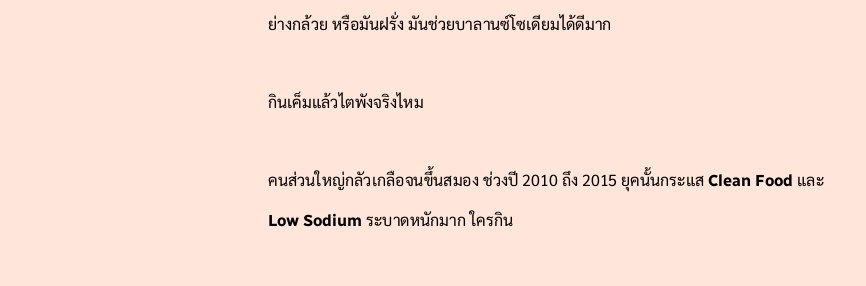ย่างกล้วย หรือมันฝรั่ง มันช่วยบาลานซ์โซเดียมได้ดีมาก

กินเค็มแล้วไตพังจริงไหม

คนส่วนใหญ่กลัวเกลือจนขึ้นสมอง ช่วงปี 2010 ถึง 2015 ยุคนั้นกระแส Clean Food และ Low Sodium ระบาดหนักมาก ใครกิน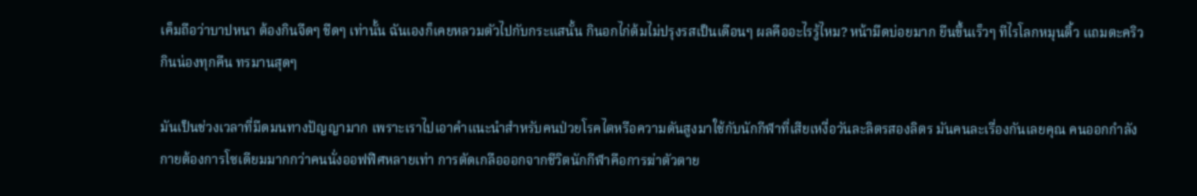เค็มถือว่าบาปหนา ต้องกินจืดๆ ชืดๆ เท่านั้น ฉันเองก็เคยหลวมตัวไปกับกระแสนั้น กินอกไก่ต้มไม่ปรุงรสเป็นเดือนๆ ผลคืออะไรรู้ไหม? หน้ามืดบ่อยมาก ยืนขึ้นเร็วๆ ทีไรโลกหมุนติ้ว แถมตะคริวกินน่องทุกคืน ทรมานสุดๆ

มันเป็นช่วงเวลาที่มืดมนทางปัญญามาก เพราะเราไปเอาคำแนะนำสำหรับคนป่วยโรคไตหรือความดันสูงมาใช้กับนักกีฬาที่เสียเหงื่อวันละลิตรสองลิตร มันคนละเรื่องกันเลยคุณ คนออกกำลังกายต้องการโซเดียมมากกว่าคนนั่งออฟฟิศหลายเท่า การตัดเกลือออกจากชีวิตนักกีฬาคือการฆ่าตัวตาย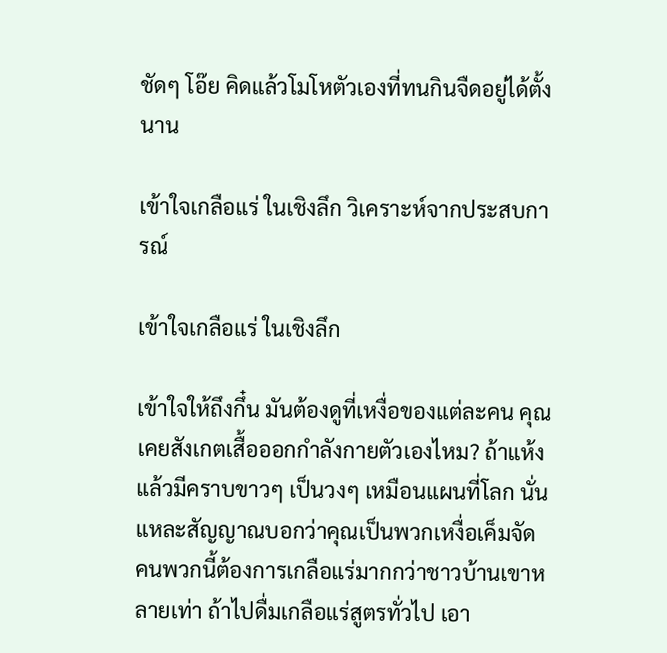ชัดๆ โอ๊ย คิดแล้วโมโหตัวเองที่ทนกินจืดอยู่ได้ตั้งนาน

เข้าใจเกลือแร่ ในเชิงลึก วิเคราะห์จากประสบการณ์

เข้าใจเกลือแร่ ในเชิงลึก

เข้าใจให้ถึงกึ๋น มันต้องดูที่เหงื่อของแต่ละคน คุณเคยสังเกตเสื้อออกกำลังกายตัวเองไหม? ถ้าแห้งแล้วมีคราบขาวๆ เป็นวงๆ เหมือนแผนที่โลก นั่นแหละสัญญาณบอกว่าคุณเป็นพวกเหงื่อเค็มจัด คนพวกนี้ต้องการเกลือแร่มากกว่าชาวบ้านเขาหลายเท่า ถ้าไปดื่มเกลือแร่สูตรทั่วไป เอา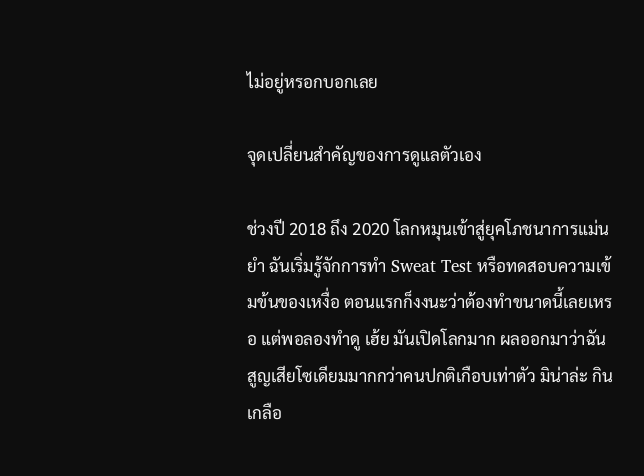ไม่อยู่หรอกบอกเลย

จุดเปลี่ยนสำคัญของการดูแลตัวเอง

ช่วงปี 2018 ถึง 2020 โลกหมุนเข้าสู่ยุคโภชนาการแม่นยำ ฉันเริ่มรู้จักการทำ Sweat Test หรือทดสอบความเข้มข้นของเหงื่อ ตอนแรกก็งงนะว่าต้องทำขนาดนี้เลยเหรอ แต่พอลองทำดู เฮ้ย มันเปิดโลกมาก ผลออกมาว่าฉันสูญเสียโซเดียมมากกว่าคนปกติเกือบเท่าตัว มิน่าล่ะ กินเกลือ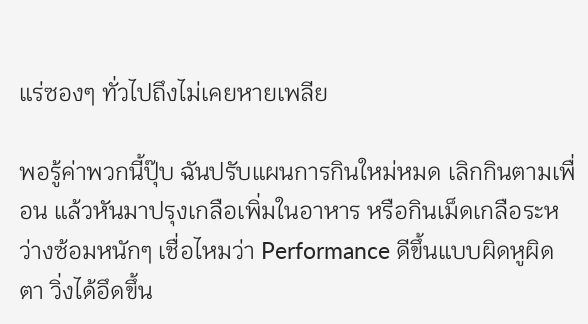แร่ซองๆ ทั่วไปถึงไม่เคยหายเพลีย

พอรู้ค่าพวกนี้ปุ๊บ ฉันปรับแผนการกินใหม่หมด เลิกกินตามเพื่อน แล้วหันมาปรุงเกลือเพิ่มในอาหาร หรือกินเม็ดเกลือระหว่างซ้อมหนักๆ เชื่อไหมว่า Performance ดีขึ้นแบบผิดหูผิดตา วิ่งได้อึดขึ้น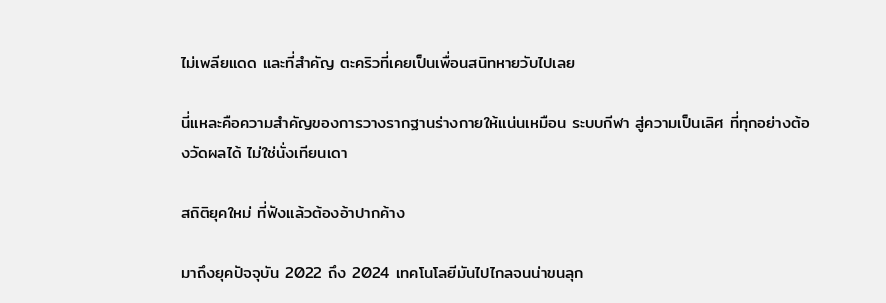ไม่เพลียแดด และที่สำคัญ ตะคริวที่เคยเป็นเพื่อนสนิทหายวับไปเลย

นี่แหละคือความสำคัญของการวางรากฐานร่างกายให้แน่นเหมือน ระบบกีฬา สู่ความเป็นเลิศ ที่ทุกอย่างต้องวัดผลได้ ไม่ใช่นั่งเทียนเดา

สถิติยุคใหม่ ที่ฟังแล้วต้องอ้าปากค้าง

มาถึงยุคปัจจุบัน 2022 ถึง 2024 เทคโนโลยีมันไปไกลจนน่าขนลุก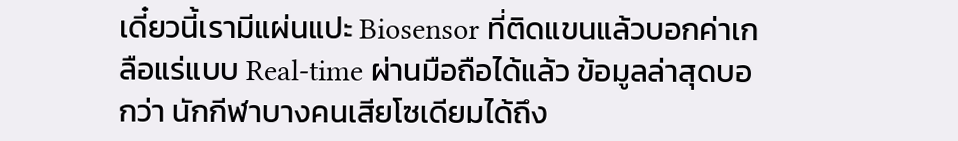เดี๋ยวนี้เรามีแผ่นแปะ Biosensor ที่ติดแขนแล้วบอกค่าเกลือแร่แบบ Real-time ผ่านมือถือได้แล้ว ข้อมูลล่าสุดบอกว่า นักกีฬาบางคนเสียโซเดียมได้ถึง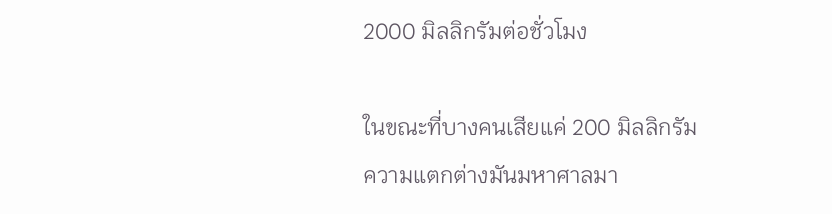2000 มิลลิกรัมต่อชั่วโมง

ในขณะที่บางคนเสียแค่ 200 มิลลิกรัม ความแตกต่างมันมหาศาลมา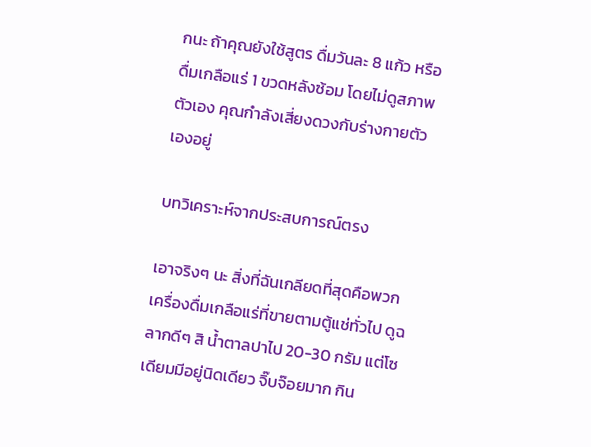กนะ ถ้าคุณยังใช้สูตร ดื่มวันละ 8 แก้ว หรือ ดื่มเกลือแร่ 1 ขวดหลังซ้อม โดยไม่ดูสภาพตัวเอง คุณกำลังเสี่ยงดวงกับร่างกายตัวเองอยู่

บทวิเคราะห์จากประสบการณ์ตรง

เอาจริงๆ นะ สิ่งที่ฉันเกลียดที่สุดคือพวกเครื่องดื่มเกลือแร่ที่ขายตามตู้แช่ทั่วไป ดูฉลากดีๆ สิ น้ำตาลปาไป 20-30 กรัม แต่โซเดียมมีอยู่นิดเดียว จิ๊บจ๊อยมาก กิน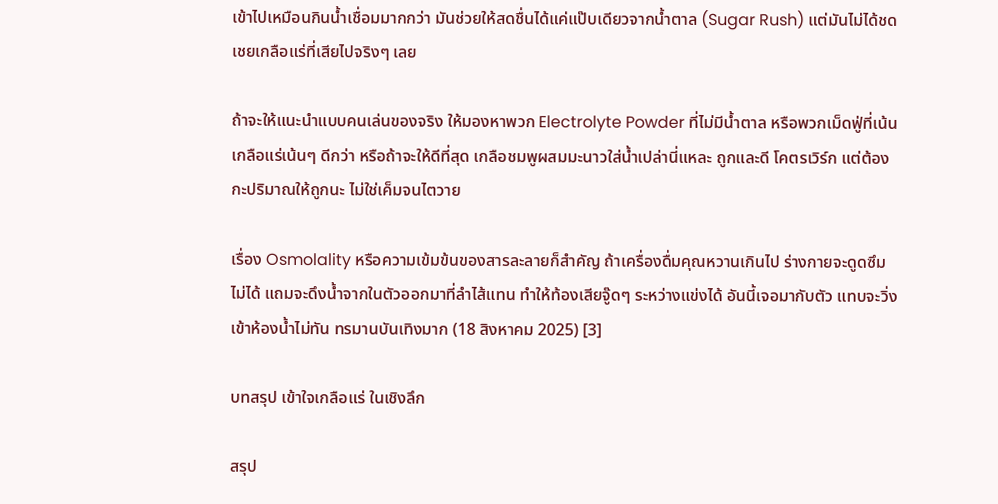เข้าไปเหมือนกินน้ำเชื่อมมากกว่า มันช่วยให้สดชื่นได้แค่แป๊บเดียวจากน้ำตาล (Sugar Rush) แต่มันไม่ได้ชดเชยเกลือแร่ที่เสียไปจริงๆ เลย

ถ้าจะให้แนะนำแบบคนเล่นของจริง ให้มองหาพวก Electrolyte Powder ที่ไม่มีน้ำตาล หรือพวกเม็ดฟู่ที่เน้นเกลือแร่เน้นๆ ดีกว่า หรือถ้าจะให้ดีที่สุด เกลือชมพูผสมมะนาวใส่น้ำเปล่านี่แหละ ถูกและดี โคตรเวิร์ก แต่ต้องกะปริมาณให้ถูกนะ ไม่ใช่เค็มจนไตวาย

เรื่อง Osmolality หรือความเข้มข้นของสารละลายก็สำคัญ ถ้าเครื่องดื่มคุณหวานเกินไป ร่างกายจะดูดซึมไม่ได้ แถมจะดึงน้ำจากในตัวออกมาที่ลำไส้แทน ทำให้ท้องเสียจู๊ดๆ ระหว่างแข่งได้ อันนี้เจอมากับตัว แทบจะวิ่งเข้าห้องน้ำไม่ทัน ทรมานบันเทิงมาก (18 สิงหาคม 2025) [3]

บทสรุป เข้าใจเกลือแร่ ในเชิงลึก

สรุป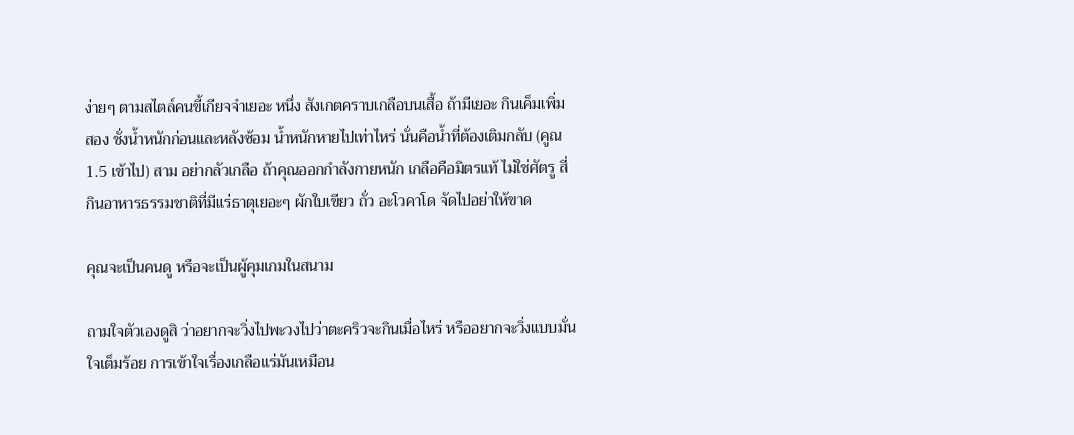ง่ายๆ ตามสไตล์คนขี้เกียจจำเยอะ หนึ่ง สังเกตคราบเกลือบนเสื้อ ถ้ามีเยอะ กินเค็มเพิ่ม สอง ชั่งน้ำหนักก่อนและหลังซ้อม น้ำหนักหายไปเท่าไหร่ นั่นคือน้ำที่ต้องเติมกลับ (คูณ 1.5 เข้าไป) สาม อย่ากลัวเกลือ ถ้าคุณออกกำลังกายหนัก เกลือคือมิตรแท้ ไม่ใช่ศัตรู สี่ กินอาหารธรรมชาติที่มีแร่ธาตุเยอะๆ ผักใบเขียว ถั่ว อะโวคาโด จัดไปอย่าให้ขาด

คุณจะเป็นคนดู หรือจะเป็นผู้คุมเกมในสนาม

ถามใจตัวเองดูสิ ว่าอยากจะวิ่งไปพะวงไปว่าตะคริวจะกินเมื่อไหร่ หรืออยากจะวิ่งแบบมั่นใจเต็มร้อย การเข้าใจเรื่องเกลือแร่มันเหมือน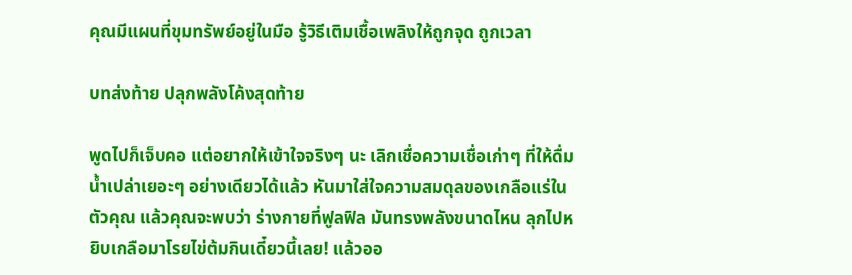คุณมีแผนที่ขุมทรัพย์อยู่ในมือ รู้วิธีเติมเชื้อเพลิงให้ถูกจุด ถูกเวลา

บทส่งท้าย ปลุกพลังโค้งสุดท้าย

พูดไปก็เจ็บคอ แต่อยากให้เข้าใจจริงๆ นะ เลิกเชื่อความเชื่อเก่าๆ ที่ให้ดื่มน้ำเปล่าเยอะๆ อย่างเดียวได้แล้ว หันมาใส่ใจความสมดุลของเกลือแร่ในตัวคุณ แล้วคุณจะพบว่า ร่างกายที่ฟูลฟิล มันทรงพลังขนาดไหน ลุกไปหยิบเกลือมาโรยไข่ต้มกินเดี๋ยวนี้เลย! แล้วออ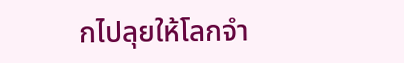กไปลุยให้โลกจำ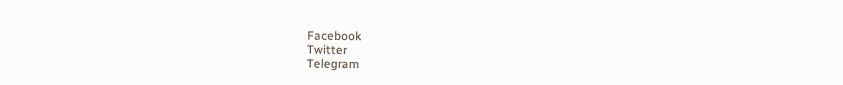Facebook
Twitter
Telegram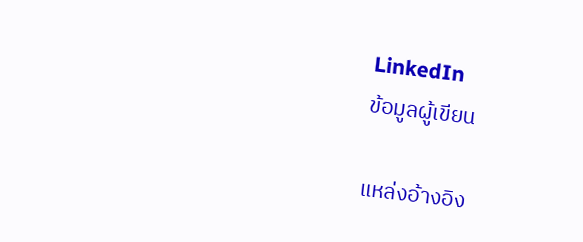LinkedIn
ข้อมูลผู้เขียน

แหล่งอ้างอิง